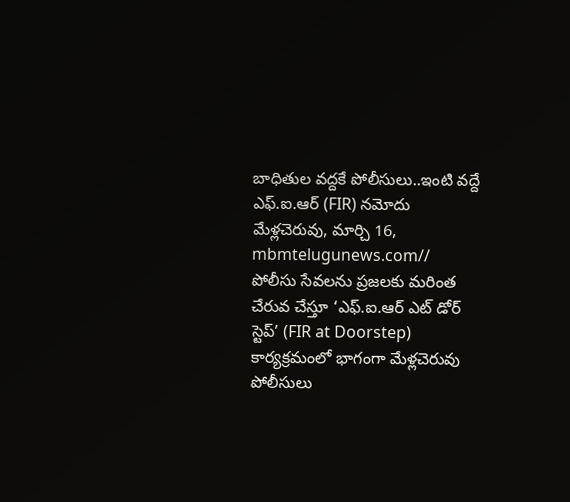బాధితుల వద్దకే పోలీసులు..ఇంటి వద్దే ఎఫ్.ఐ.ఆర్ (FIR) నమోదు
మేళ్లచెరువు, మార్చి 16, mbmtelugunews.com//
పోలీసు సేవలను ప్రజలకు మరింత చేరువ చేస్తూ ‘ఎఫ్.ఐ.ఆర్ ఎట్ డోర్ స్టెప్’ (FIR at Doorstep) కార్యక్రమంలో భాగంగా మేళ్లచెరువు పోలీసులు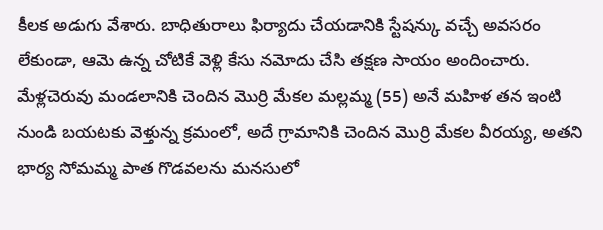కీలక అడుగు వేశారు. బాధితురాలు ఫిర్యాదు చేయడానికి స్టేషన్కు వచ్చే అవసరం లేకుండా, ఆమె ఉన్న చోటికే వెళ్లి కేసు నమోదు చేసి తక్షణ సాయం అందించారు.
మేళ్లచెరువు మండలానికి చెందిన మొర్రి మేకల మల్లమ్మ (55) అనే మహిళ తన ఇంటి నుండి బయటకు వెళ్తున్న క్రమంలో, అదే గ్రామానికి చెందిన మొర్రి మేకల వీరయ్య, అతని భార్య సోమమ్మ పాత గొడవలను మనసులో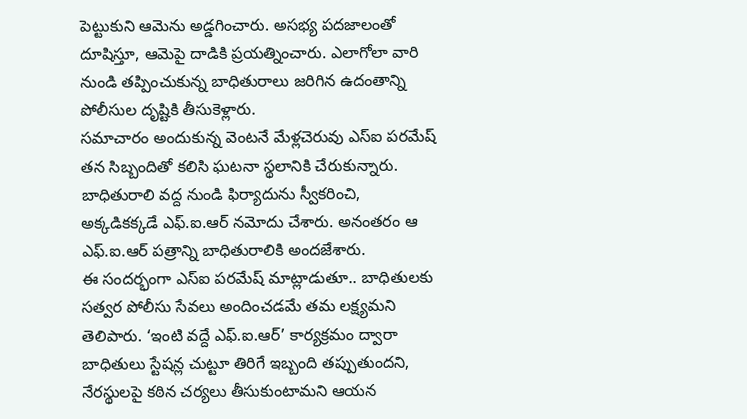పెట్టుకుని ఆమెను అడ్డగించారు. అసభ్య పదజాలంతో దూషిస్తూ, ఆమెపై దాడికి ప్రయత్నించారు. ఎలాగోలా వారి నుండి తప్పించుకున్న బాధితురాలు జరిగిన ఉదంతాన్ని పోలీసుల దృష్టికి తీసుకెళ్లారు.
సమాచారం అందుకున్న వెంటనే మేళ్లచెరువు ఎస్ఐ పరమేష్ తన సిబ్బందితో కలిసి ఘటనా స్థలానికి చేరుకున్నారు. బాధితురాలి వద్ద నుండి ఫిర్యాదును స్వీకరించి, అక్కడికక్కడే ఎఫ్.ఐ.ఆర్ నమోదు చేశారు. అనంతరం ఆ ఎఫ్.ఐ.ఆర్ పత్రాన్ని బాధితురాలికి అందజేశారు.
ఈ సందర్భంగా ఎస్ఐ పరమేష్ మాట్లాడుతూ.. బాధితులకు సత్వర పోలీసు సేవలు అందించడమే తమ లక్ష్యమని తెలిపారు. ‘ఇంటి వద్దే ఎఫ్.ఐ.ఆర్’ కార్యక్రమం ద్వారా బాధితులు స్టేషన్ల చుట్టూ తిరిగే ఇబ్బంది తప్పుతుందని, నేరస్థులపై కఠిన చర్యలు తీసుకుంటామని ఆయన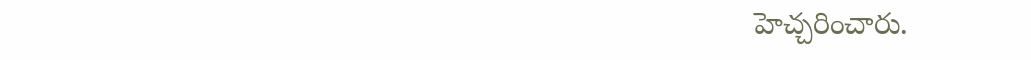హెచ్చరించారు.